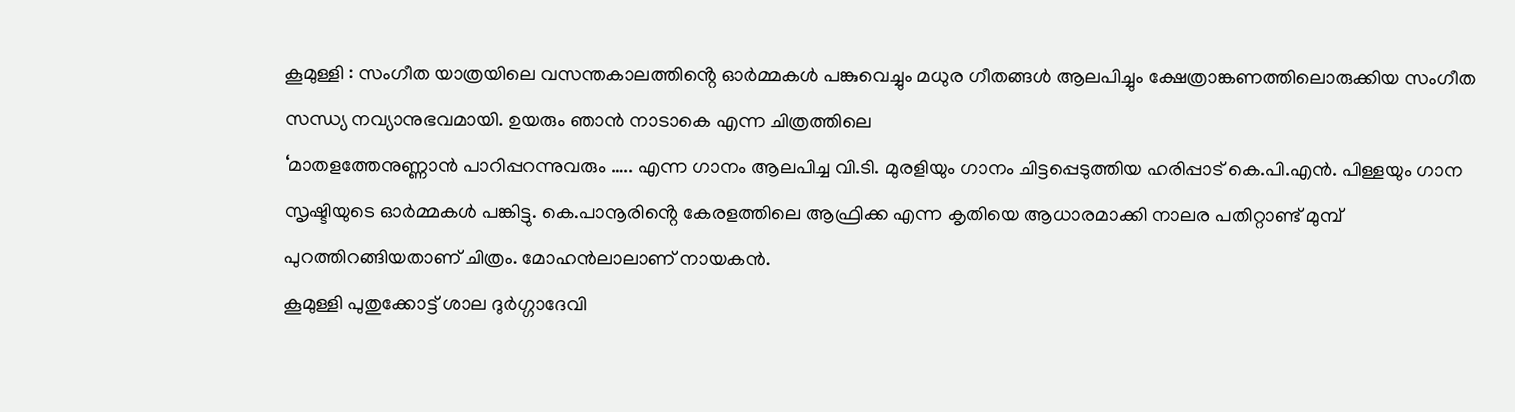കൂമുള്ളി : സംഗീത യാത്രയിലെ വസന്തകാലത്തിൻ്റെ ഓർമ്മകൾ പങ്കുവെച്ചും മധുര ഗീതങ്ങൾ ആലപിച്ചും ക്ഷേത്രാങ്കണത്തിലൊരുക്കിയ സംഗീത സന്ധ്യ നവ്യാനുഭവമായി. ഉയരും ഞാൻ നാടാകെ എന്ന ചിത്രത്തിലെ
‘മാതളത്തേനുണ്ണാൻ പാറിപ്പറന്നുവരും ….. എന്ന ഗാനം ആലപിച്ച വി.ടി. മുരളിയും ഗാനം ചിട്ടപ്പെടുത്തിയ ഹരിപ്പാട് കെ.പി.എൻ. പിള്ളയും ഗാന സൃഷ്ടിയുടെ ഓർമ്മകൾ പങ്കിട്ടു. കെ.പാനൂരിൻ്റെ കേരളത്തിലെ ആഫ്രിക്ക എന്ന കൃതിയെ ആധാരമാക്കി നാലര പതിറ്റാണ്ട് മുമ്പ് പുറത്തിറങ്ങിയതാണ് ചിത്രം. മോഹൻലാലാണ് നായകൻ.
കൂമുള്ളി പുതുക്കോട്ട് ശാല ദുർഗ്ഗാദേവി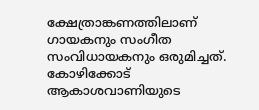ക്ഷേത്രാങ്കണത്തിലാണ് ഗായകനും സംഗീത സംവിധായകനും ഒരുമിച്ചത്.
കോഴിക്കോട് ആകാശവാണിയുടെ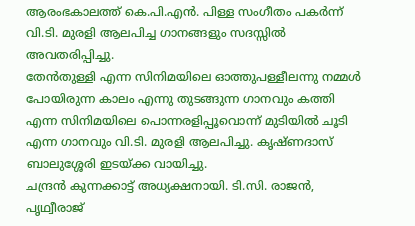ആരംഭകാലത്ത് കെ.പി.എൻ. പിള്ള സംഗീതം പകർന്ന് വി.ടി. മുരളി ആലപിച്ച ഗാനങ്ങളും സദസ്സിൽ അവതരിപ്പിച്ചു.
തേൻതുള്ളി എന്ന സിനിമയിലെ ഓത്തുപള്ളീലന്നു നമ്മൾ പോയിരുന്ന കാലം എന്നു തുടങ്ങുന്ന ഗാനവും കത്തി എന്ന സിനിമയിലെ പൊന്നരളിപ്പൂവൊന്ന് മുടിയിൽ ചൂടി എന്ന ഗാനവും വി.ടി. മുരളി ആലപിച്ചു. കൃഷ്ണദാസ് ബാലുശ്ശേരി ഇടയ്ക്ക വായിച്ചു.
ചന്ദ്രൻ കുന്നക്കാട്ട് അധ്യക്ഷനായി. ടി.സി. രാജൻ, പൃഥ്വീരാജ്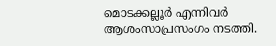മൊടക്കല്ലൂർ എന്നിവർ ആശംസാപ്രസംഗം നടത്തി.